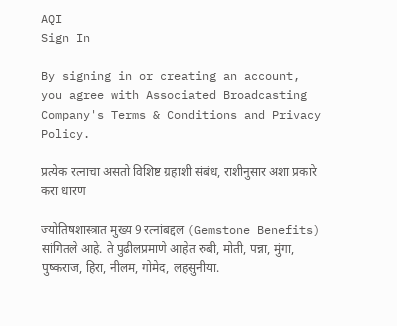AQI
Sign In

By signing in or creating an account, you agree with Associated Broadcasting Company's Terms & Conditions and Privacy Policy.

प्रत्येक रत्नाचा असतो विशिष्ट ग्रहाशी संबंध, राशीनुसार अशा प्रकारे करा धारण

ज्योतिषशास्त्रात मुख्य 9 रत्नांबद्दल (Gemstone Benefits) सांगितले आहे. ते पुढीलप्रमाणे आहेत रुबी, मोती, पन्ना, मुंगा, पुष्कराज, हिरा, नीलम, गोमेद, लहसुनीया.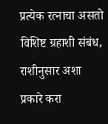प्रत्येक रत्नाचा असतो विशिष्ट ग्रहाशी संबंध, राशीनुसार अशा प्रकारे करा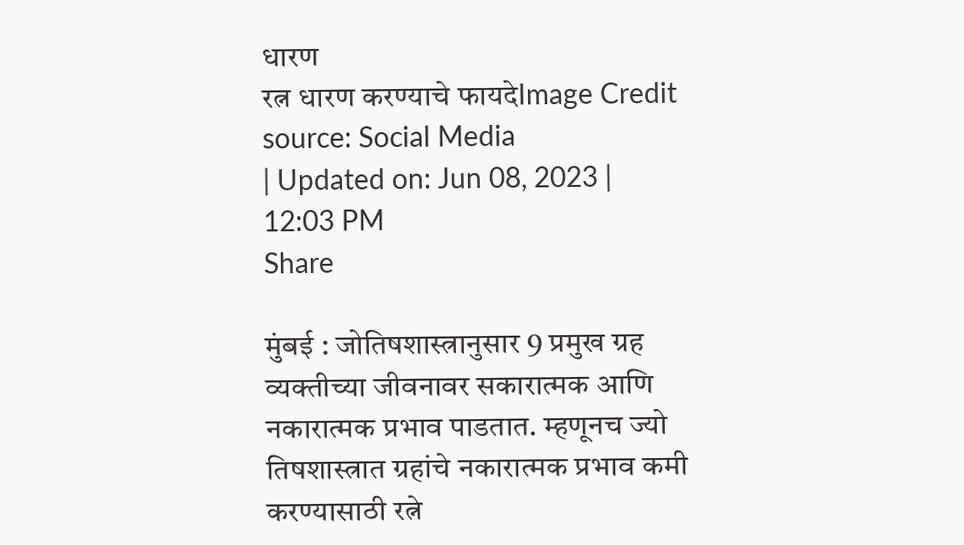धारण
रत्न धारण करण्याचे फायदेImage Credit source: Social Media
| Updated on: Jun 08, 2023 | 12:03 PM
Share

मुंबई : जोतिषशास्त्रानुसार 9 प्रमुख ग्रह व्यक्तीच्या जीवनावर सकारात्मक आणि नकारात्मक प्रभाव पाडतात. म्हणूनच ज्यो तिषशास्त्रात ग्रहांचे नकारात्मक प्रभाव कमी करण्यासाठी रत्ने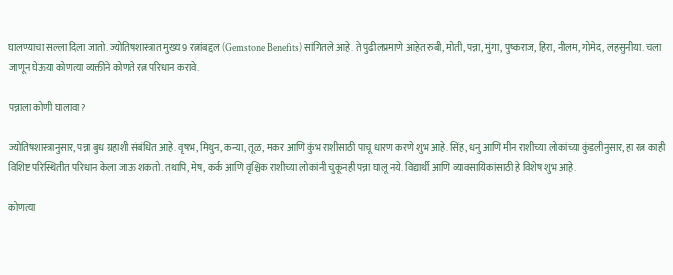घालण्याचा सल्ला दिला जातो. ज्योतिषशास्त्रात मुख्य 9 रत्नांबद्दल (Gemstone Benefits) सांगितले आहे. ते पुढीलप्रमाणे आहेत रुबी, मोती, पन्ना, मुंगा, पुष्कराज, हिरा, नीलम, गोमेद, लहसुनीया. चला जाणून घेऊया कोणत्या व्यक्तीने कोणते रत्न परिधान करावे.

पन्नाला कोणी घालावा?

ज्योतिषशास्त्रानुसार, पन्ना बुध ग्रहाशी संबंधित आहे. वृषभ, मिथुन, कन्या, तूळ, मकर आणि कुंभ राशीसाठी पाचू धारण करणे शुभ आहे. सिंह, धनु आणि मीन राशीच्या लोकांच्या कुंडलीनुसार, हा रत्न काही विशिष्ट परिस्थितीत परिधान केला जाऊ शकतो. तथापि, मेष, कर्क आणि वृश्चिक राशीच्या लोकांनी चुकूनही पन्ना घालू नये. विद्यार्थी आणि व्यावसायिकांसाठी हे विशेष शुभ आहे.

कोणत्या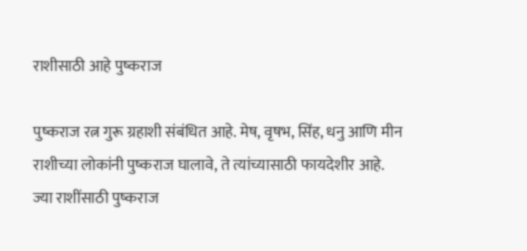राशीसाठी आहे पुष्कराज

पुष्कराज रत्न गुरू ग्रहाशी संबंधित आहे. मेष, वृषभ, सिंह, धनु आणि मीन राशीच्या लोकांनी पुष्कराज घालावे, ते त्यांच्यासाठी फायदेशीर आहे. ज्या राशींसाठी पुष्कराज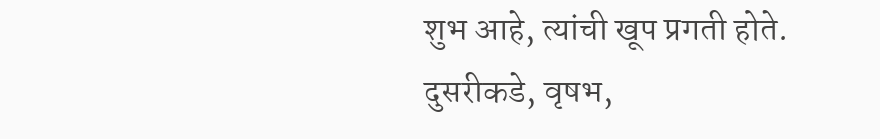शुभ आहे, त्यांची खूप प्रगती होते. दुसरीकडे, वृषभ,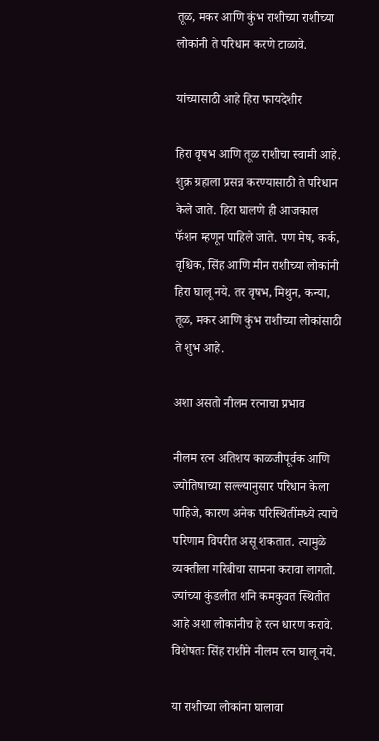तूळ, मकर आणि कुंभ राशीच्या राशीच्या लोकांनी ते परिधान करणे टाळावे.

यांच्यासाठी आहे हिरा फायदेशीर

हिरा वृषभ आणि तूळ राशीचा स्वामी आहे. शुक्र ग्रहाला प्रसन्न करण्यासाठी ते परिधान केले जाते. हिरा घालणे ही आजकाल फॅशन म्हणून पाहिले जाते. पण मेष, कर्क, वृश्चिक, सिंह आणि मीन राशीच्या लोकांनी हिरा घालू नये. तर वृषभ, मिथुन, कन्या, तूळ, मकर आणि कुंभ राशीच्या लोकांसाठी ते शुभ आहे.

अशा असतो नीलम रत्नाचा प्रभाव

नीलम रत्न अतिशय काळजीपूर्वक आणि ज्योतिषाच्या सल्ल्यानुसार परिधान केला पाहिजे, कारण अनेक परिस्थितींमध्ये त्याचे परिणाम विपरीत असू शकतात. त्यामुळे व्यक्तीला गरिबीचा सामना करावा लागतो. ज्यांच्या कुंडलीत शनि कमकुवत स्थितीत आहे अशा लोकांनीच हे रत्न धारण करावे. विशेषतः सिंह राशीने नीलम रत्न घालू नये.

या राशीच्या लोकांना घालावा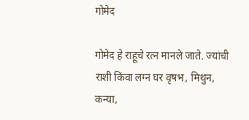गोमेद

गोमेद हे राहूचे रत्न मानले जाते. ज्यांची राशी किंवा लग्न घर वृषभ, मिथुन, कन्या,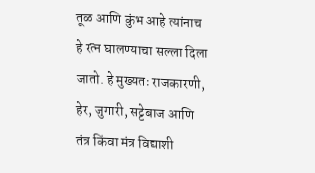तूळ आणि कुंभ आहे त्यांनाच हे रत्न घालण्याचा सल्ला दिला जातो. हे मुख्यतः राजकारणी, हेर, जुगारी, सट्टेबाज आणि तंत्र किंवा मंत्र विद्याशी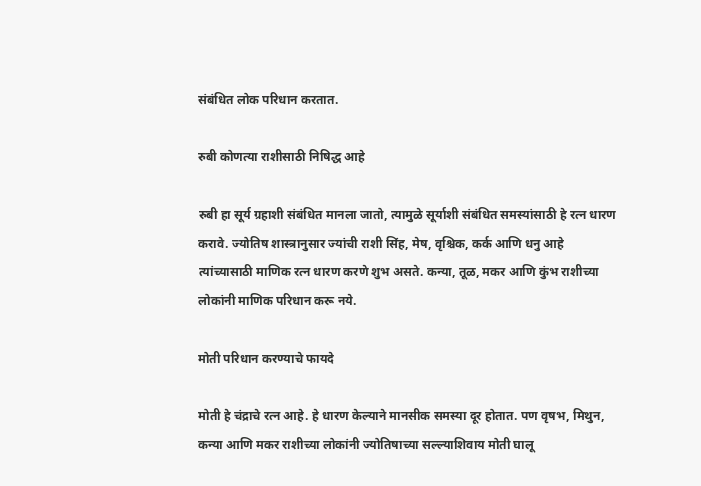संबंधित लोक परिधान करतात.

रुबी कोणत्या राशीसाठी निषिद्ध आहे

रुबी हा सूर्य ग्रहाशी संबंधित मानला जातो, त्यामुळे सूर्याशी संबंधित समस्यांसाठी हे रत्न धारण करावे. ज्योतिष शास्त्रानुसार ज्यांची राशी सिंह, मेष, वृश्चिक, कर्क आणि धनु आहे त्यांच्यासाठी माणिक रत्न धारण करणे शुभ असते. कन्या, तूळ, मकर आणि कुंभ राशीच्या लोकांनी माणिक परिधान करू नये.

मोती परिधान करण्याचे फायदे

मोती हे चंद्राचे रत्न आहे. हे धारण केल्याने मानसीक समस्या दूर होतात. पण वृषभ, मिथुन, कन्या आणि मकर राशीच्या लोकांनी ज्योतिषाच्या सल्ल्याशिवाय मोती घालू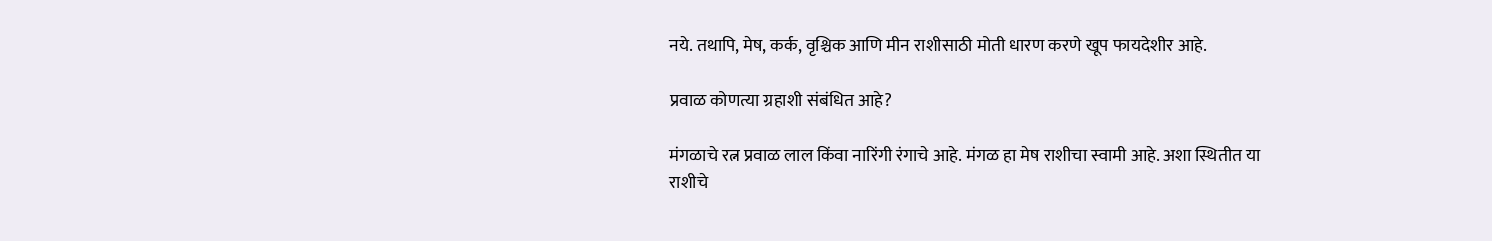नये. तथापि, मेष, कर्क, वृश्चिक आणि मीन राशीसाठी मोती धारण करणे खूप फायदेशीर आहे.

प्रवाळ कोणत्या ग्रहाशी संबंधित आहे?

मंगळाचे रत्न प्रवाळ लाल किंवा नारिंगी रंगाचे आहे. मंगळ हा मेष राशीचा स्वामी आहे. अशा स्थितीत या राशीचे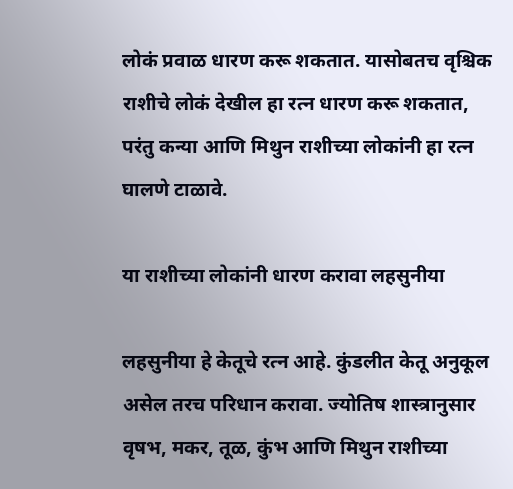लोकं प्रवाळ धारण करू शकतात. यासोबतच वृश्चिक राशीचे लोकं देखील हा रत्न धारण करू शकतात, परंतु कन्या आणि मिथुन राशीच्या लोकांनी हा रत्न घालणे टाळावे.

या राशीच्या लोकांनी धारण करावा लहसुनीया

लहसुनीया हे केतूचे रत्न आहे. कुंडलीत केतू अनुकूल असेल तरच परिधान करावा. ज्योतिष शास्त्रानुसार वृषभ, मकर, तूळ, कुंभ आणि मिथुन राशीच्या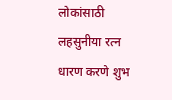लोकांसाठी लहसुनीया रत्न धारण करणे शुभ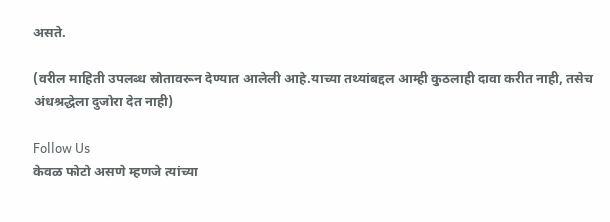असते.

(वरील माहिती उपलब्ध स्रोतावरून देण्यात आलेली आहे.याच्या तथ्यांबद्दल आम्ही कुठलाही दावा करीत नाही, तसेच अंधश्रद्धेला दुजोरा देत नाही)

Follow Us
केवळ फोटो असणे म्हणजे त्यांच्या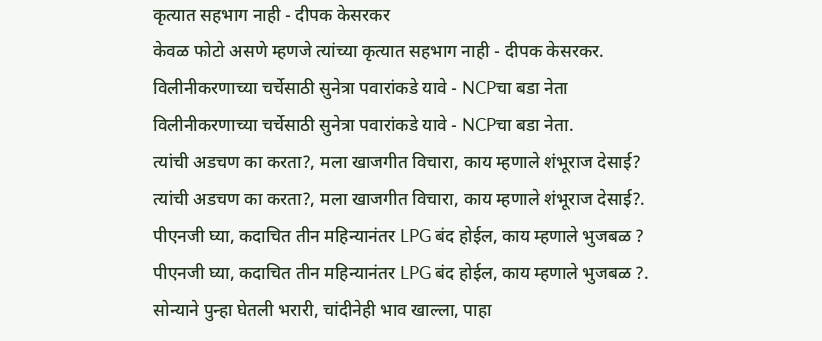कृत्यात सहभाग नाही - दीपक केसरकर
केवळ फोटो असणे म्हणजे त्यांच्या कृत्यात सहभाग नाही - दीपक केसरकर.
विलीनीकरणाच्या चर्चेसाठी सुनेत्रा पवारांकडे यावे - NCPचा बडा नेता
विलीनीकरणाच्या चर्चेसाठी सुनेत्रा पवारांकडे यावे - NCPचा बडा नेता.
त्यांची अडचण का करता?, मला खाजगीत विचारा, काय म्हणाले शंभूराज देसाई?
त्यांची अडचण का करता?, मला खाजगीत विचारा, काय म्हणाले शंभूराज देसाई?.
पीएनजी घ्या, कदाचित तीन महिन्यानंतर LPG बंद होईल, काय म्हणाले भुजबळ ?
पीएनजी घ्या, कदाचित तीन महिन्यानंतर LPG बंद होईल, काय म्हणाले भुजबळ ?.
सोन्याने पुन्हा घेतली भरारी, चांदीनेही भाव खाल्ला, पाहा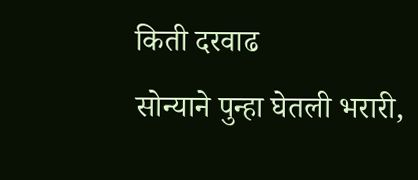किती दरवाढ
सोन्याने पुन्हा घेतली भरारी,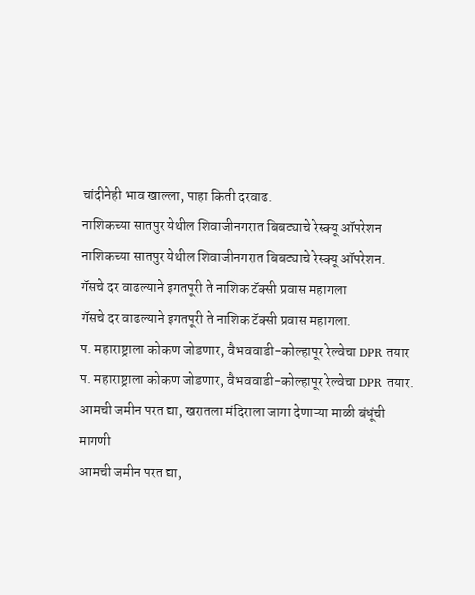चांदीनेही भाव खाल्ला, पाहा किती दरवाढ.
नाशिकच्या सातपुर येथील शिवाजीनगरात बिबट्याचे रेस्क्यू ऑपरेशन
नाशिकच्या सातपुर येथील शिवाजीनगरात बिबट्याचे रेस्क्यू ऑपरेशन.
गॅसचे दर वाढल्याने इगतपूरी ते नाशिक टॅक्सी प्रवास महागला
गॅसचे दर वाढल्याने इगतपूरी ते नाशिक टॅक्सी प्रवास महागला.
प. महाराष्ट्राला कोकण जोडणार, वैभववाडी-कोल्हापूर रेल्वेचा DPR तयार
प. महाराष्ट्राला कोकण जोडणार, वैभववाडी-कोल्हापूर रेल्वेचा DPR तयार.
आमची जमीन परत द्या, खरातला मंदिराला जागा देणाऱ्या माळी बंधूंची मागणी
आमची जमीन परत द्या,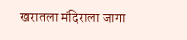खरातला मंदिराला जागा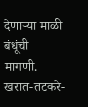देणाऱ्या माळी बंधूंची मागणी.
खरात-तटकरे-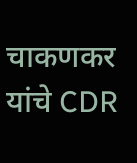चाकणकर यांचे CDR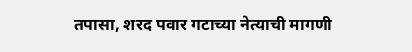तपासा, शरद पवार गटाच्या नेत्याची मागणी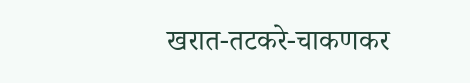खरात-तटकरे-चाकणकर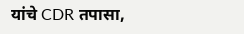यांचे CDR तपासा,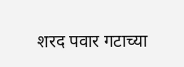शरद पवार गटाच्या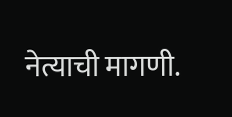नेत्याची मागणी.